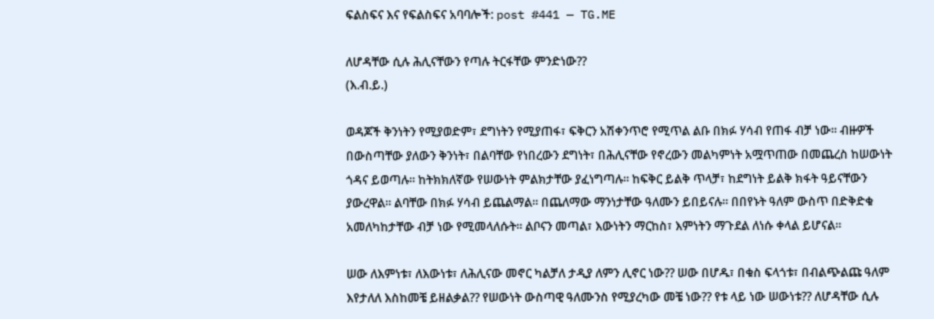ፍልስፍና እና የፍልስፍና አባባሎች: post #441 — TG.ME

ለሆዳቸው ሲሉ ሕሊናቸውን የጣሉ ትርፋቸው ምንድነው??
(እ.ብ.ይ.)

ወዳጆች ቅንነትን የሚያወድም፣ ደግነትን የሚያጠፋ፣ ፍቅርን አሽቀንጥሮ የሚጥል ልቡ በክፉ ሃሳብ የጠፋ ብቻ ነው፡፡ ብዙዎች በውስጣቸው ያለውን ቅንነት፣ በልባቸው የነበረውን ደግነት፣ በሕሊናቸው የኖረውን መልካምነት አሟጥጠው በመጨረስ ከሠውነት ጎዳና ይወጣሉ፡፡ ከትክክለኛው የሠውነት ምልክታቸው ያፈነግጣሉ፡፡ ከፍቅር ይልቅ ጥላቻ፣ ከደግነት ይልቅ ክፋት ዓይናቸውን ያውረዋል፡፡ ልባቸው በክፉ ሃሳብ ይጨልማል፡፡ በጨለማው ማንነታቸው ዓለሙን ይበይናሉ፡፡ በበየኑት ዓለም ውስጥ በድቅድቁ አመለካከታቸው ብቻ ነው የሚመላለሱት፡፡ ልቦናን መጣል፣ እውነትን ማርከስ፣ እምነትን ማጉደል ለነሱ ቀላል ይሆናል፡፡

ሠው ለእምነቱ፣ ለእውነቱ፣ ለሕሊናው መኖር ካልቻለ ታዲያ ለምን ሊኖር ነው?? ሠው በሆዱ፣ በቁስ ፍላጎቱ፣ በብልጭልጩ ዓለም እየታለለ እስከመቼ ይዘልቃል?? የሠውነት ውስጣዊ ዓለሙንስ የሚያረካው መቼ ነው?? የቱ ላይ ነው ሠውነቱ?? ለሆዳቸው ሲሉ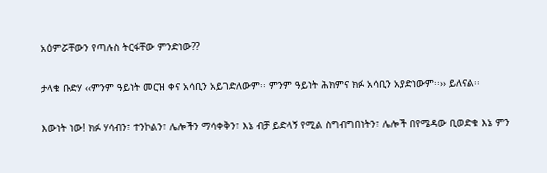አዕምሯቸውን የጣሉስ ትርፋቸው ምንድነው??

ታላቁ ቡድሃ ‹‹ምንም ዓይነት መርዝ ቀና አሳቢን አይገድለውም፡፡ ምንም ዓይነት ሕክምና ክፉ አሳቢን አያድነውም፡፡›› ይለናል፡፡

እውነት ነው! ክፉ ሃሳብን፣ ተንኮልን፣ ሌሎችን ማሳቀቅን፣ እኔ ብቻ ይድላኝ የሚል ስግብግበነትን፣ ሌሎች በየሜዳው ቢወድቁ እኔ ምን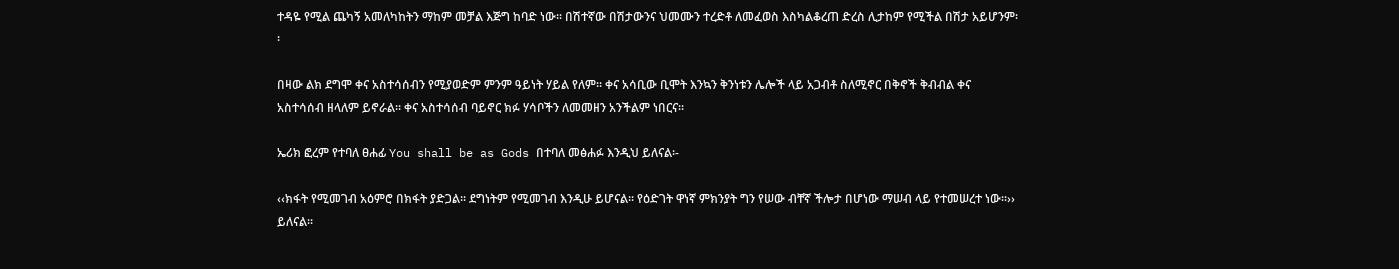ተዳዬ የሚል ጨካኝ አመለካከትን ማከም መቻል እጅግ ከባድ ነው፡፡ በሽተኛው በሽታውንና ህመሙን ተረድቶ ለመፈወስ እስካልቆረጠ ድረስ ሊታከም የሚችል በሽታ አይሆንም፡፡

በዛው ልክ ደግሞ ቀና አስተሳሰብን የሚያወድም ምንም ዓይነት ሃይል የለም፡፡ ቀና አሳቢው ቢሞት እንኳን ቅንነቱን ሌሎች ላይ አጋብቶ ስለሚኖር በቅኖች ቅብብል ቀና አስተሳሰብ ዘላለም ይኖራል፡፡ ቀና አስተሳሰብ ባይኖር ክፉ ሃሳቦችን ለመመዘን አንችልም ነበርና፡፡

ኤሪክ ፎረም የተባለ ፀሐፊ You shall be as Gods በተባለ መፅሐፉ እንዲህ ይለናል፡-

‹‹ክፋት የሚመገብ አዕምሮ በክፋት ያድጋል፡፡ ደግነትም የሚመገብ እንዲሁ ይሆናል፡፡ የዕድገት ዋነኛ ምክንያት ግን የሠው ብቸኛ ችሎታ በሆነው ማሠብ ላይ የተመሠረተ ነው፡፡›› ይለናል፡፡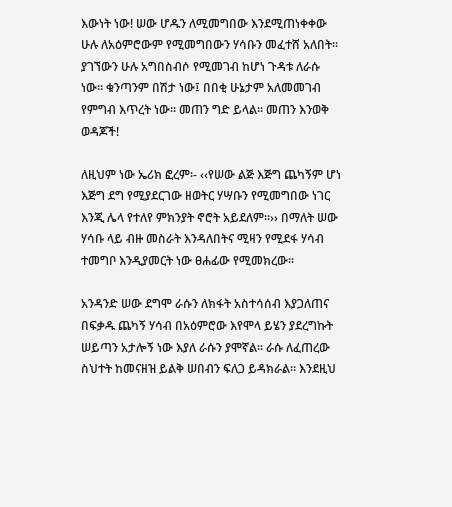እውነት ነው! ሠው ሆዱን ለሚመግበው እንደሚጠነቀቀው ሁሉ ለአዕምሮውም የሚመግበውን ሃሳቡን መፈተሸ አለበት፡፡ ያገኘውን ሁሉ አግበስብሶ የሚመገብ ከሆነ ጉዳቱ ለራሱ ነው፡፡ ቁንጣንም በሽታ ነው፤ በበቂ ሁኔታም አለመመገብ የምግብ እጥረት ነው፡፡ መጠን ግድ ይላል፡፡ መጠን እንወቅ ወዳጆች!

ለዚህም ነው ኤሪክ ፎረም፡- ‹‹የሠው ልጅ እጅግ ጨካኝም ሆነ እጅግ ደግ የሚያደርገው ዘወትር ሃሣቡን የሚመግበው ነገር እንጂ ሌላ የተለየ ምክንያት ኖሮት አይደለም፡፡›› በማለት ሠው ሃሳቡ ላይ ብዙ መስራት እንዳለበትና ሚዛን የሚደፋ ሃሳብ ተመግቦ እንዲያመርት ነው ፀሐፊው የሚመክረው፡፡

አንዳንድ ሠው ደግሞ ራሱን ለክፋት አስተሳሰብ እያጋለጠና በፍቃዱ ጨካኝ ሃሳብ በአዕምሮው እየሞላ ይሄን ያደረግኩት ሠይጣን አታሎኝ ነው እያለ ራሱን ያሞኛል፡፡ ራሱ ለፈጠረው ስህተት ከመናዘዝ ይልቅ ሠበብን ፍለጋ ይዳክራል፡፡ እንደዚህ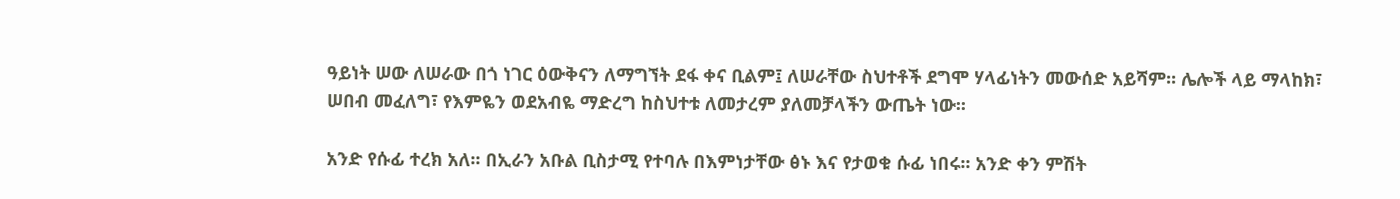ዓይነት ሠው ለሠራው በጎ ነገር ዕውቅናን ለማግኘት ደፋ ቀና ቢልም፤ ለሠራቸው ስህተቶች ደግሞ ሃላፊነትን መውሰድ አይሻም፡፡ ሌሎች ላይ ማላከክ፣ ሠበብ መፈለግ፣ የእምዬን ወደአብዬ ማድረግ ከስህተቱ ለመታረም ያለመቻላችን ውጤት ነው፡፡

አንድ የሱፊ ተረክ አለ፡፡ በኢራን አቡል ቢስታሚ የተባሉ በእምነታቸው ፅኑ እና የታወቁ ሱፊ ነበሩ፡፡ አንድ ቀን ምሽት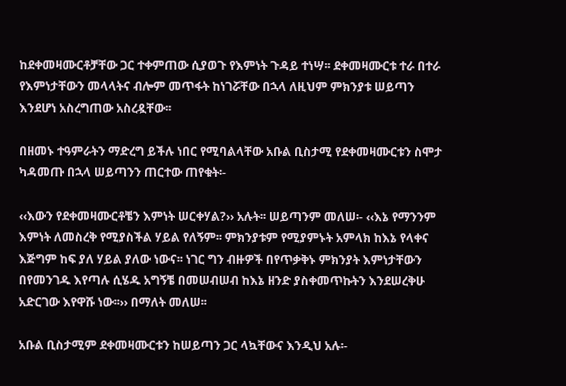ከደቀመዛሙርቶቻቸው ጋር ተቀምጠው ሲያወጉ የእምነት ጉዳይ ተነሣ፡፡ ደቀመዛሙርቱ ተራ በተራ የእምነታቸውን መላላትና ብሎም መጥፋት ከነገሯቸው በኋላ ለዚህም ምክንያቱ ሠይጣን እንደሆነ አስረግጠው አስረዷቸው፡፡

በዘመኑ ተዓምራትን ማድረግ ይችሉ ነበር የሚባልላቸው አቡል ቢስታሚ የደቀመዛሙርቱን ስሞታ ካዳመጡ በኋላ ሠይጣንን ጠርተው ጠየቁት፡-

‹‹እውን የደቀመዛሙርቶቼን እምነት ሠርቀሃል?›› አሉት፡፡ ሠይጣንም መለሠ፡- ‹‹እኔ የማንንም እምነት ለመስረቅ የሚያስችል ሃይል የለኝም፡፡ ምክንያቱም የሚያምኑት አምላክ ከእኔ የላቀና እጅግም ከፍ ያለ ሃይል ያለው ነውና፡፡ ነገር ግን ብዙዎች በየጥቃቅኑ ምክንያት እምነታቸውን በየመንገዱ እየጣሉ ሲሄዱ አግኝቼ በመሠብሠብ ከእኔ ዘንድ ያስቀመጥኩትን እንደሠረቅሁ አድርገው እየዋሹ ነው፡፡›› በማለት መለሠ፡፡

አቡል ቢስታሚም ደቀመዛሙርቱን ከሠይጣን ጋር ላኳቸውና እንዲህ አሉ፡-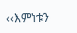‹‹እምነቱን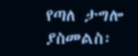የጣለ ታግሎ ያስመልስ፡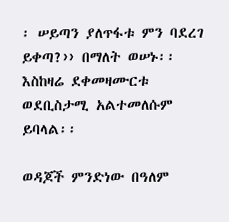፡ ሠይጣን ያለጥፋቱ ምን ባደረገ ይቀጣ?›› በማለት ወሠኑ፡፡ እስከዛሬ ደቀመዛሙርቱ ወደቢስታሚ አልተመለሱም ይባላል፡፡

ወዳጆች ምንድነው በዓለም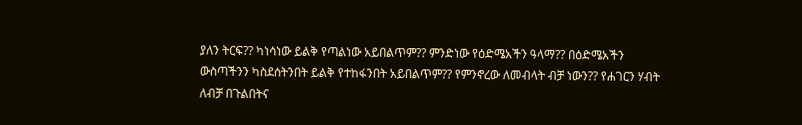ያለን ትርፍ?? ካነሳነው ይልቅ የጣልነው አይበልጥም?? ምንድነው የዕድሜአችን ዓላማ?? በዕድሜአችን ውስጣችንን ካስደሰትንበት ይልቅ የተከፋንበት አይበልጥም?? የምንኖረው ለመብላት ብቻ ነውን?? የሐገርን ሃብት ለብቻ በጉልበትና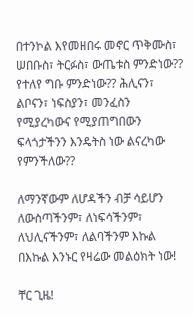በተንኮል እየመዘበሩ መኖር ጥቅሙስ፣ ሠበቡስ፣ ትርፉስ፣ ውጤቱስ ምንድነው?? የተለየ ግቡ ምንድነው?? ሕሊናን፣ ልቦናን፣ ነፍስያን፣ መንፈስን የሚያረካውና የሚያጠግበውን ፍላጎታችንን እንዴትስ ነው ልናረካው የምንችለው??

ለማንኛውም ለሆዳችን ብቻ ሳይሆን ለውስጣችንም፣ ለነፍሳችንም፣ ለህሊናችንም፣ ለልባችንም እኩል በእኩል እንኑር የዛሬው መልዕክት ነው!

ቸር ጊዜ!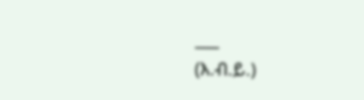___
(እ.ብ.ይ.)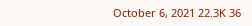October 6, 2021 22.3K 36